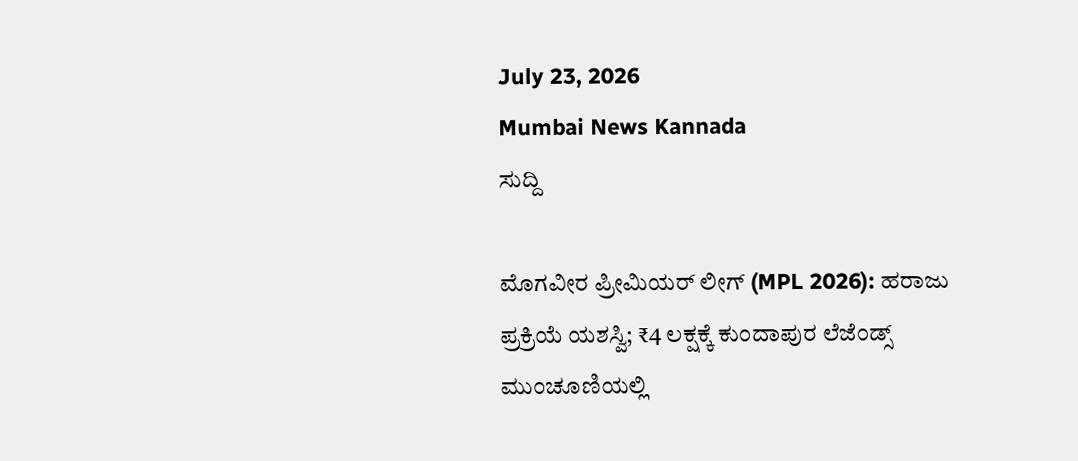July 23, 2026
Mumbai News Kannada
ಸುದ್ದಿ

ಮೊಗವೀರ ಪ್ರೀಮಿಯರ್ ಲೀಗ್ (MPL 2026): ಹರಾಜು ಪ್ರಕ್ರಿಯೆ ಯಶಸ್ವಿ; ₹4 ಲಕ್ಷಕ್ಕೆ ಕುಂದಾಪುರ ಲೆಜೆಂಡ್ಸ್ ಮುಂಚೂಣಿಯಲ್ಲಿ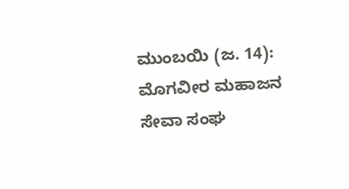ಮುಂಬಯಿ (ಜ. 14): ಮೊಗವೀರ ಮಹಾಜನ ಸೇವಾ ಸಂಘ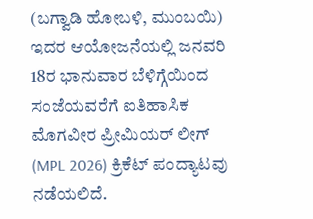(ಬಗ್ವಾಡಿ ಹೋಬಳಿ, ಮುಂಬಯಿ) ಇದರ ಆಯೋಜನೆಯಲ್ಲಿ ಜನವರಿ 18ರ ಭಾನುವಾರ ಬೆಳಿಗ್ಗೆಯಿಂದ ಸಂಜೆಯವರೆಗೆ ಐತಿಹಾಸಿಕ ಮೊಗವೀರ ಪ್ರೀಮಿಯರ್ ಲೀಗ್ (MPL 2026) ಕ್ರಿಕೆಟ್ ಪಂದ್ಯಾಟವು ನಡೆಯಲಿದೆ.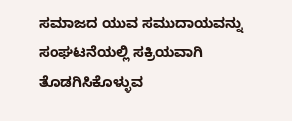ಸಮಾಜದ ಯುವ ಸಮುದಾಯವನ್ನು ಸಂಘಟನೆಯಲ್ಲಿ ಸಕ್ರಿಯವಾಗಿ ತೊಡಗಿಸಿಕೊಳ್ಳುವ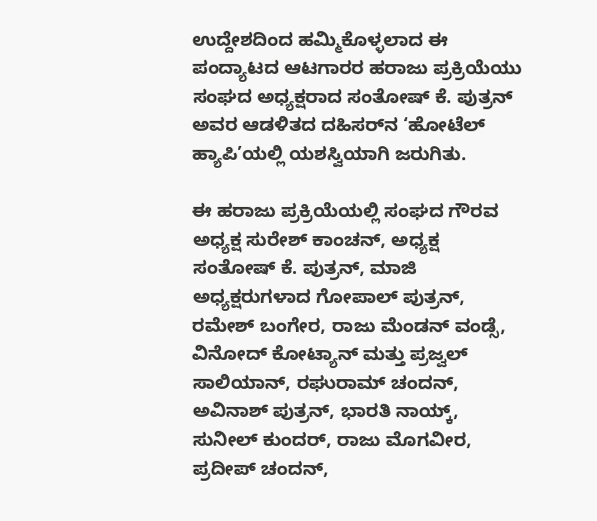ಉದ್ದೇಶದಿಂದ ಹಮ್ಮಿಕೊಳ್ಳಲಾದ ಈ ಪಂದ್ಯಾಟದ ಆಟಗಾರರ ಹರಾಜು ಪ್ರಕ್ರಿಯೆಯು ಸಂಘದ ಅಧ್ಯಕ್ಷರಾದ ಸಂತೋಷ್ ಕೆ. ಪುತ್ರನ್ ಅವರ ಆಡಳಿತದ ದಹಿಸರ್‌ನ ‘ಹೋಟೆಲ್ ಹ್ಯಾಪಿ’ಯಲ್ಲಿ ಯಶಸ್ವಿಯಾಗಿ ಜರುಗಿತು.

ಈ ಹರಾಜು ಪ್ರಕ್ರಿಯೆಯಲ್ಲಿ ಸಂಘದ ಗೌರವ ಅಧ್ಯಕ್ಷ ಸುರೇಶ್ ಕಾಂಚನ್, ಅಧ್ಯಕ್ಷ ಸಂತೋಷ್ ಕೆ. ಪುತ್ರನ್, ಮಾಜಿ ಅಧ್ಯಕ್ಷರುಗಳಾದ ಗೋಪಾಲ್ ಪುತ್ರನ್, ರಮೇಶ್ ಬಂಗೇರ, ರಾಜು ಮೆಂಡನ್ ವಂಡ್ಸೆ, ವಿನೋದ್ ಕೋಟ್ಯಾನ್ ಮತ್ತು ಪ್ರಜ್ವಲ್ ಸಾಲಿಯಾನ್, ರಘುರಾಮ್ ಚಂದನ್, ಅವಿನಾಶ್ ಪುತ್ರನ್, ಭಾರತಿ ನಾಯ್ಕ್, ಸುನೀಲ್ ಕುಂದರ್, ರಾಜು ಮೊಗವೀರ, ಪ್ರದೀಪ್ ಚಂದನ್,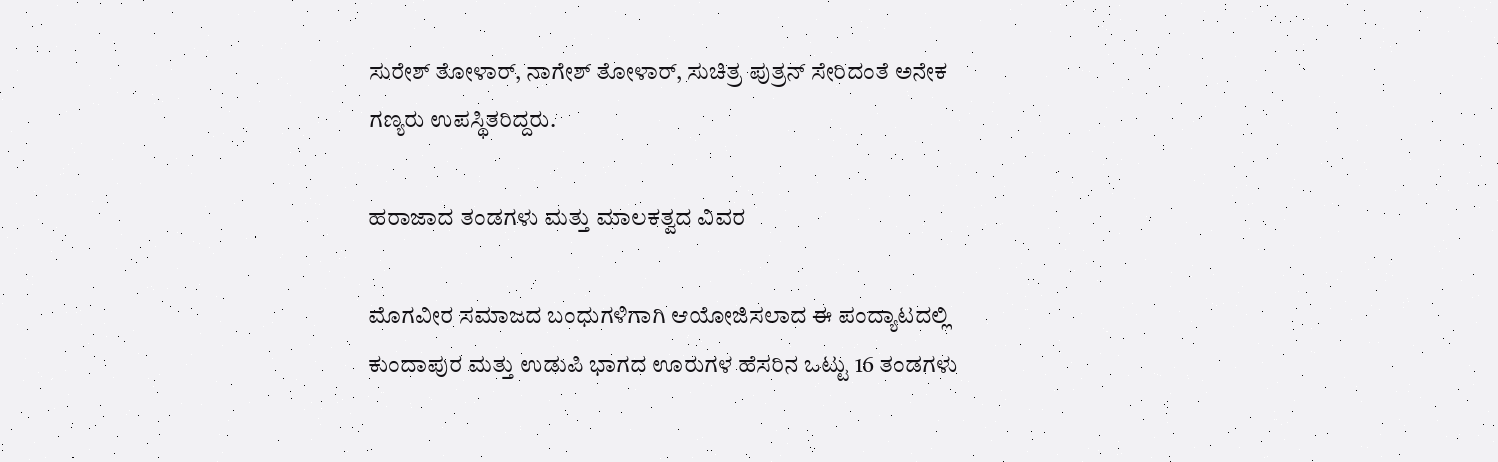ಸುರೇಶ್ ತೋಳಾರ್, ನಾಗೇಶ್ ತೋಳಾರ್, ಸುಚಿತ್ರ ಪುತ್ರನ್ ಸೇರಿದಂತೆ ಅನೇಕ ಗಣ್ಯರು ಉಪಸ್ಥಿತರಿದ್ದರು.

ಹರಾಜಾದ ತಂಡಗಳು ಮತ್ತು ಮಾಲಕತ್ವದ ವಿವರ

ಮೊಗವೀರ ಸಮಾಜದ ಬಂಧುಗಳಿಗಾಗಿ ಆಯೋಜಿಸಲಾದ ಈ ಪಂದ್ಯಾಟದಲ್ಲಿ ಕುಂದಾಪುರ ಮತ್ತು ಉಡುಪಿ ಭಾಗದ ಊರುಗಳ ಹೆಸರಿನ ಒಟ್ಟು 16 ತಂಡಗಳು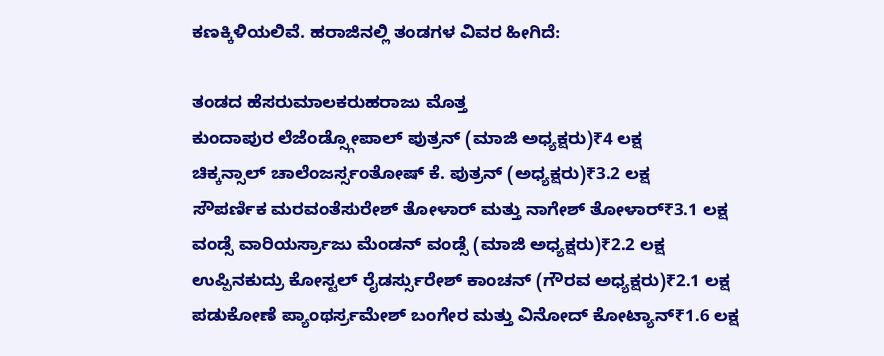ಕಣಕ್ಕಿಳಿಯಲಿವೆ. ಹರಾಜಿನಲ್ಲಿ ತಂಡಗಳ ವಿವರ ಹೀಗಿದೆ:

ತಂಡದ ಹೆಸರುಮಾಲಕರುಹರಾಜು ಮೊತ್ತ
ಕುಂದಾಪುರ ಲೆಜೆಂಡ್ಸ್ಗೋಪಾಲ್ ಪುತ್ರನ್ (ಮಾಜಿ ಅಧ್ಯಕ್ಷರು)₹4 ಲಕ್ಷ
ಚಿಕ್ಕನ್ಸಾಲ್ ಚಾಲೆಂಜರ್ಸ್ಸಂತೋಷ್ ಕೆ. ಪುತ್ರನ್ (ಅಧ್ಯಕ್ಷರು)₹3.2 ಲಕ್ಷ
ಸೌಪರ್ಣಿಕ ಮರವಂತೆಸುರೇಶ್ ತೋಳಾರ್ ಮತ್ತು ನಾಗೇಶ್ ತೋಳಾರ್₹3.1 ಲಕ್ಷ
ವಂಡ್ಸೆ ವಾರಿಯರ್ಸ್ರಾಜು ಮೆಂಡನ್ ವಂಡ್ಸೆ (ಮಾಜಿ ಅಧ್ಯಕ್ಷರು)₹2.2 ಲಕ್ಷ
ಉಪ್ಪಿನಕುದ್ರು ಕೋಸ್ಟಲ್ ರೈಡರ್ಸ್ಸುರೇಶ್ ಕಾಂಚನ್ (ಗೌರವ ಅಧ್ಯಕ್ಷರು)₹2.1 ಲಕ್ಷ
ಪಡುಕೋಣೆ ಪ್ಯಾಂಥರ್ಸ್ರಮೇಶ್ ಬಂಗೇರ ಮತ್ತು ವಿನೋದ್ ಕೋಟ್ಯಾನ್₹1.6 ಲಕ್ಷ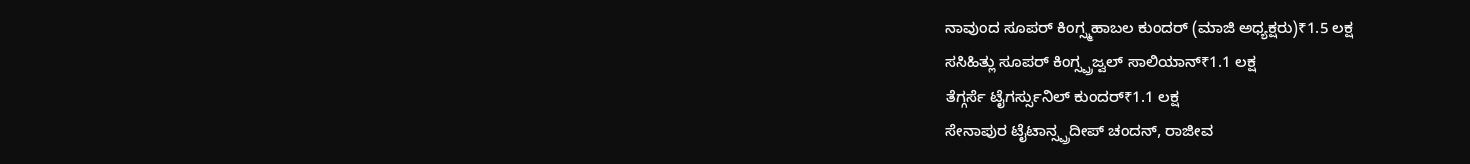ನಾವುಂದ ಸೂಪರ್ ಕಿಂಗ್ಸ್ಮಹಾಬಲ ಕುಂದರ್ (ಮಾಜಿ ಅಧ್ಯಕ್ಷರು)₹1.5 ಲಕ್ಷ
ಸಸಿಹಿತ್ಲು ಸೂಪರ್ ಕಿಂಗ್ಸ್ಪ್ರಜ್ವಲ್ ಸಾಲಿಯಾನ್₹1.1 ಲಕ್ಷ
ತೆಗ್ಗರ್ಸೆ ಟೈಗರ್ಸ್ಸುನಿಲ್ ಕುಂದರ್₹1.1 ಲಕ್ಷ
ಸೇನಾಪುರ ಟೈಟಾನ್ಸ್ಪ್ರದೀಪ್ ಚಂದನ್, ರಾಜೀವ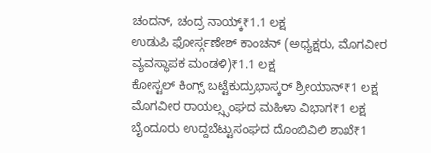ಚಂದನ್, ಚಂದ್ರ ನಾಯ್ಕ್₹1.1 ಲಕ್ಷ
ಉಡುಪಿ ಫೋರ್ಸ್ಗಣೇಶ್ ಕಾಂಚನ್ (ಅಧ್ಯಕ್ಷರು, ಮೊಗವೀರ ವ್ಯವಸ್ಥಾಪಕ ಮಂಡಳಿ)₹1.1 ಲಕ್ಷ
ಕೋಸ್ಟಲ್ ಕಿಂಗ್ಸ್ ಬಟ್ಟೆಕುದ್ರುಭಾಸ್ಕರ್ ಶ್ರೀಯಾನ್₹1 ಲಕ್ಷ
ಮೊಗವೀರ ರಾಯಲ್ಸ್ಸಂಘದ ಮಹಿಳಾ ವಿಭಾಗ₹1 ಲಕ್ಷ
ಬೈಂದೂರು ಉದ್ದಬೆಟ್ಟುಸಂಘದ ದೊಂಬಿವಿಲಿ ಶಾಖೆ₹1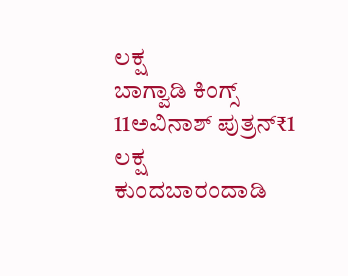ಲಕ್ಷ
ಬಾಗ್ವಾಡಿ ಕಿಂಗ್ಸ್ 11ಅವಿನಾಶ್ ಪುತ್ರನ್₹1 ಲಕ್ಷ
ಕುಂದಬಾರಂದಾಡಿ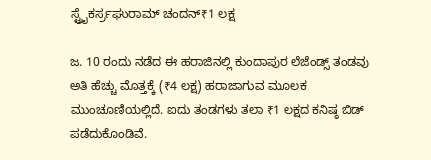ಸ್ಟ್ರೈಕರ್ಸ್ರಘುರಾಮ್ ಚಂದನ್₹1 ಲಕ್ಷ

ಜ. 10 ರಂದು ನಡೆದ ಈ ಹರಾಜಿನಲ್ಲಿ ಕುಂದಾಪುರ ಲೆಜೆಂಡ್ಸ್ ತಂಡವು ಅತಿ ಹೆಚ್ಚು ಮೊತ್ತಕ್ಕೆ (₹4 ಲಕ್ಷ) ಹರಾಜಾಗುವ ಮೂಲಕ ಮುಂಚೂಣಿಯಲ್ಲಿದೆ. ಐದು ತಂಡಗಳು ತಲಾ ₹1 ಲಕ್ಷದ ಕನಿಷ್ಠ ಬಿಡ್ ಪಡೆದುಕೊಂಡಿವೆ.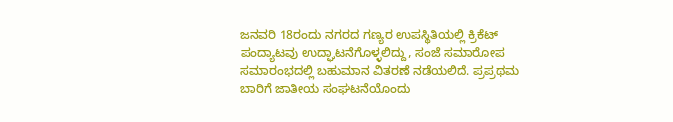ಜನವರಿ 18ರಂದು ನಗರದ ಗಣ್ಯರ ಉಪಸ್ಥಿತಿಯಲ್ಲಿ ಕ್ರಿಕೆಟ್ ಪಂದ್ಯಾಟವು ಉದ್ಘಾಟನೆಗೊಳ್ಳಲಿದ್ದು, ಸಂಜೆ ಸಮಾರೋಪ ಸಮಾರಂಭದಲ್ಲಿ ಬಹುಮಾನ ವಿತರಣೆ ನಡೆಯಲಿದೆ. ಪ್ರಪ್ರಥಮ ಬಾರಿಗೆ ಜಾತೀಯ ಸಂಘಟನೆಯೊಂದು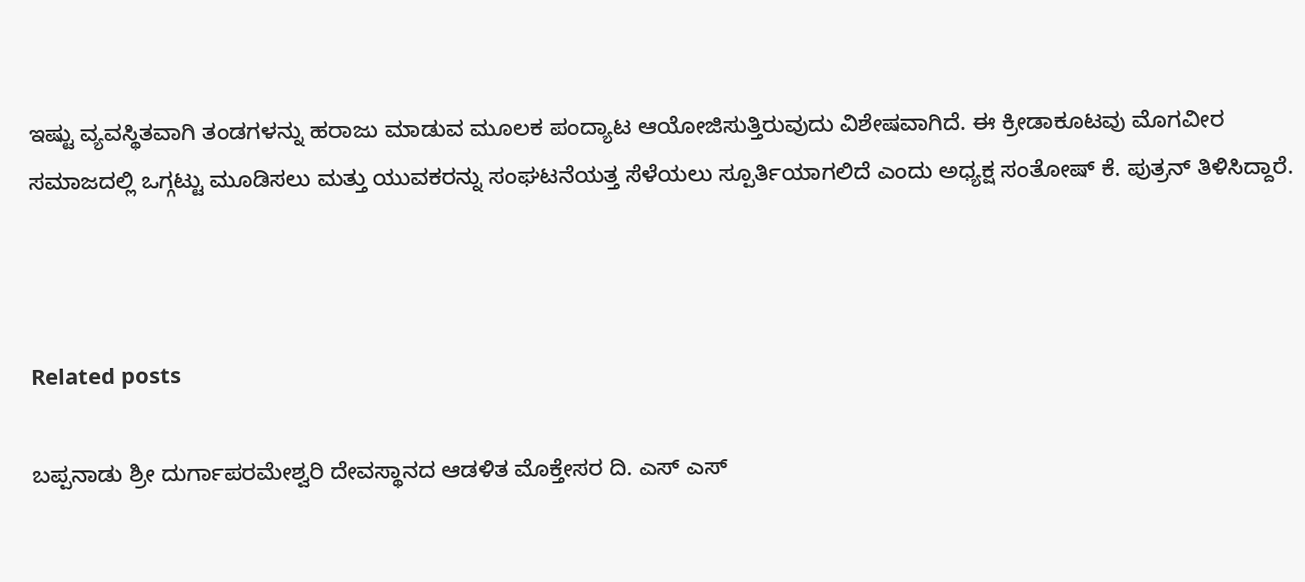ಇಷ್ಟು ವ್ಯವಸ್ಥಿತವಾಗಿ ತಂಡಗಳನ್ನು ಹರಾಜು ಮಾಡುವ ಮೂಲಕ ಪಂದ್ಯಾಟ ಆಯೋಜಿಸುತ್ತಿರುವುದು ವಿಶೇಷವಾಗಿದೆ. ಈ ಕ್ರೀಡಾಕೂಟವು ಮೊಗವೀರ ಸಮಾಜದಲ್ಲಿ ಒಗ್ಗಟ್ಟು ಮೂಡಿಸಲು ಮತ್ತು ಯುವಕರನ್ನು ಸಂಘಟನೆಯತ್ತ ಸೆಳೆಯಲು ಸ್ಪೂರ್ತಿಯಾಗಲಿದೆ ಎಂದು ಅಧ್ಯಕ್ಷ ಸಂತೋಷ್ ಕೆ. ಪುತ್ರನ್ ತಿಳಿಸಿದ್ದಾರೆ.



Related posts

ಬಪ್ಪನಾಡು ಶ್ರೀ ದುರ್ಗಾಪರಮೇಶ್ವರಿ ದೇವಸ್ಥಾನದ ಆಡಳಿತ ಮೊಕ್ತೇಸರ ದಿ. ಎಸ್ ಎಸ್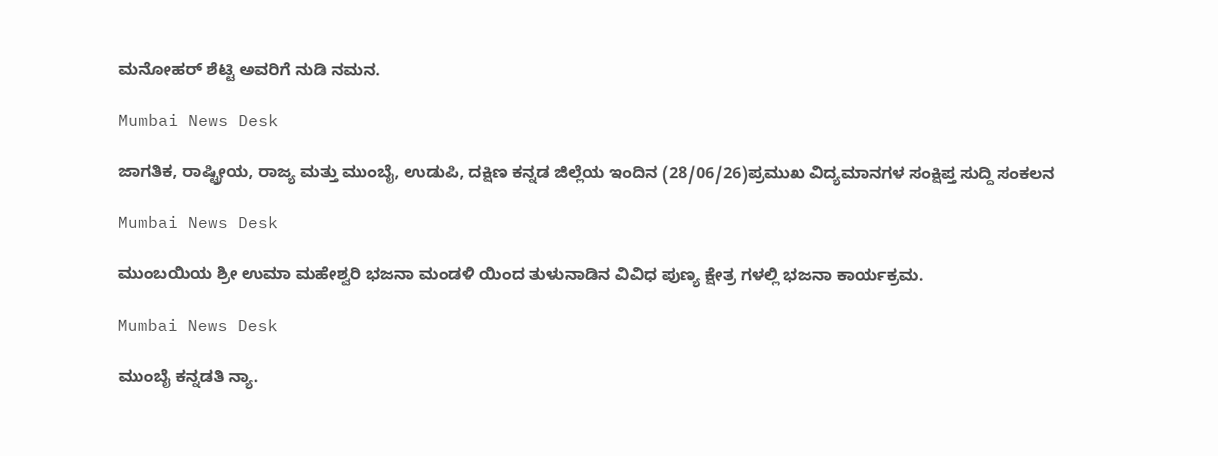ಮನೋಹರ್ ಶೆಟ್ಟಿ ಅವರಿಗೆ ನುಡಿ ನಮನ.

Mumbai News Desk

ಜಾಗತಿಕ, ರಾಷ್ಟ್ರೀಯ, ರಾಜ್ಯ ಮತ್ತು ಮುಂಬೈ, ಉಡುಪಿ, ದಕ್ಷಿಣ ಕನ್ನಡ ಜಿಲ್ಲೆಯ ಇಂದಿನ (28/06/26)ಪ್ರಮುಖ ವಿದ್ಯಮಾನಗಳ ಸಂಕ್ಷಿಪ್ತ ಸುದ್ದಿ ಸಂಕಲನ

Mumbai News Desk

ಮುಂಬಯಿಯ ಶ್ರೀ ಉಮಾ ಮಹೇಶ್ವರಿ ಭಜನಾ ಮಂಡಳಿ ಯಿಂದ ತುಳುನಾಡಿನ ವಿವಿಧ ಪುಣ್ಯ ಕ್ಷೇತ್ರ ಗಳಲ್ಲಿ ಭಜನಾ ಕಾರ್ಯಕ್ರಮ.

Mumbai News Desk

ಮುಂಬೈ ಕನ್ನಡತಿ ನ್ಯಾ.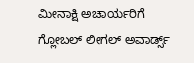ಮೀನಾಕ್ಷಿ ಅಚಾರ್ಯರಿಗೆ ಗ್ಲೋಬಲ್ ಲೀಗಲ್ ಅವಾರ್ಡ್ಸ್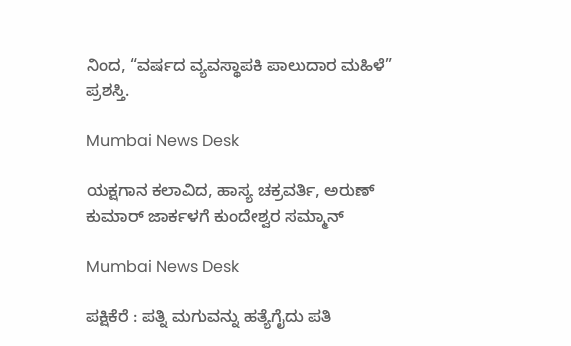ನಿಂದ, “ವರ್ಷದ ವ್ಯವಸ್ಥಾಪಕಿ ಪಾಲುದಾರ ಮಹಿಳೆ” ಪ್ರಶಸ್ತಿ.

Mumbai News Desk

ಯಕ್ಷಗಾನ ಕಲಾವಿದ, ಹಾಸ್ಯ ಚಕ್ರವರ್ತಿ, ಅರುಣ್ ಕುಮಾರ್ ಜಾರ್ಕಳಗೆ ಕುಂದೇಶ್ವರ ಸಮ್ಮಾನ್

Mumbai News Desk

ಪಕ್ಷಿಕೆರೆ : ಪತ್ನಿ ಮಗುವನ್ನು ಹತ್ಯೆಗೈದು ಪತಿ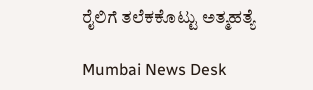ರೈಲಿಗೆ ತಲೆಕಕೊಟ್ಟು ಅತ್ಮಹತ್ಯೆ

Mumbai News Desk